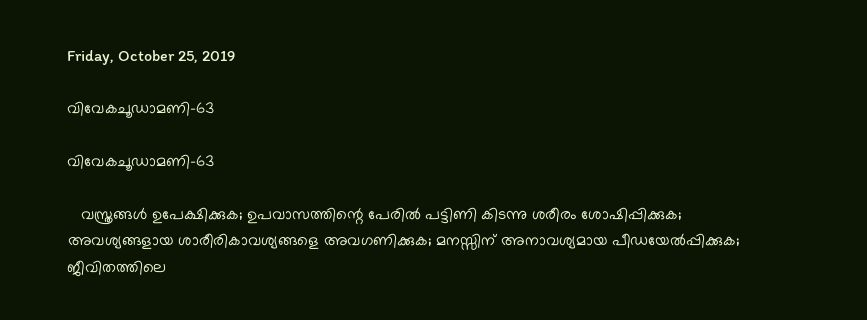Friday, October 25, 2019

വിവേകചൂഡാമണി-63

വിവേകചൂഡാമണി-63

   വസ്ത്രങ്ങൾ ഉപേക്ഷിക്കുക; ഉപവാസത്തിന്റെ പേരിൽ പട്ടിണി കിടന്നു ശരീരം ശോഷിപ്പിക്കുക; അവശ്യങ്ങളായ ശാരീരികാവശ്യങ്ങളെ അവഗണിക്കുക; മനസ്സിന് അനാവശ്യമായ പീഡയേൽപ്പിക്കുക; ജീവിതത്തിലെ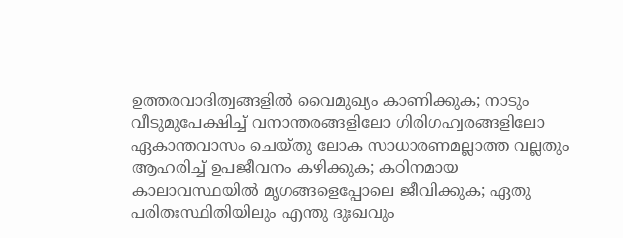ഉത്തരവാദിത്വങ്ങളിൽ വൈമുഖ്യം കാണിക്കുക; നാടും വീടുമുപേക്ഷിച്ച് വനാന്തരങ്ങളിലോ ഗിരിഗഹ്വരങ്ങളിലോ ഏകാന്തവാസം ചെയ്തു ലോക സാധാരണമല്ലാത്ത വല്ലതും ആഹരിച്ച് ഉപജീവനം കഴിക്കുക; കഠിനമായ കാലാവസ്ഥയിൽ മൃഗങ്ങളെപ്പോലെ ജീവിക്കുക; ഏതു പരിതഃസ്ഥിതിയിലും എന്തു ദുഃഖവും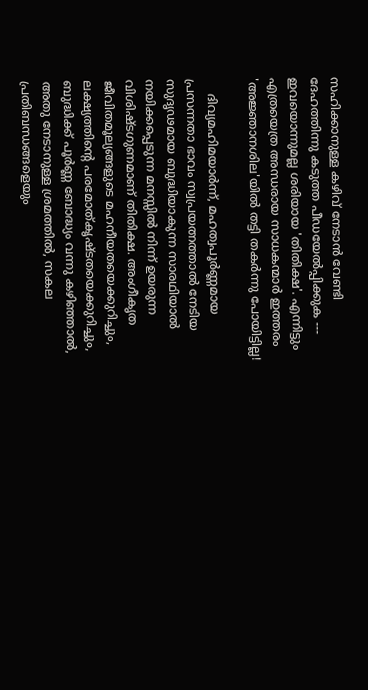സഹിക്കാനുള്ള കഴിവ് നേടാൻ വേണ്ടി ദേഹത്തിന്നു കടുത്ത പീഡയേൽപ്പിക്കുക --- ഇവയൊന്നുമല്ല ശരിയായ 'തിതിക്ഷ'. എന്നിട്ടും എത്രയെത്ര അന്ധരായ സാധകന്മാർ ഇത്തരം 'അജ്ഞാനശില'യിൽ തട്ടി തകർന്നു പോയിട്ടില്ല!

    ദിവ്യമഹിമയാർന്ന്, മഹത്വപൂർണ്ണമായ പ്രസന്നതാ ഭാവം സ്വപ്രയത്നത്താൽ നേടിയ സുദൃഢമായ ബുദ്ധിയാകുന്ന സാരഥിയാൽ നയിക്കപ്പെടുന്ന മനസ്സിൽ നിന്ന് ഉയരുന്ന വിശിഷ്ടഗുണമാണ് തിതിക്ഷ. അംഗീകൃത ജീവിതമൂല്യങ്ങളുടെ മഹനീയതയെക്കുറിച്ചും, ലക്ഷ്യത്തിന്റെ പരമോത്കൃഷ്ടതയെക്കുറിച്ചും, ബുദ്ധിക്ക് പൂർണ്ണ ബോദ്ധ്യം വന്നു കഴിഞ്ഞാൽ, അതു നേടാനുള്ള ശ്രമത്തിൽ, സകല പ്രതിബന്ധങ്ങളെയും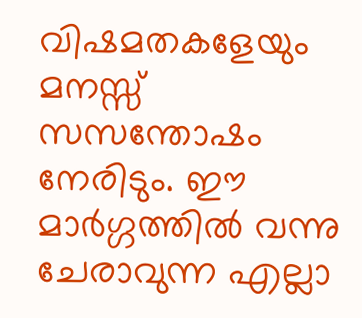വിഷമതകളേയും മനസ്സ് സസന്തോഷം നേരിടും. ഈ മാർഗ്ഗത്തിൽ വന്നു ചേരാവുന്ന എല്ലാ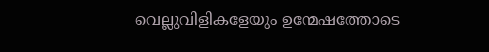വെല്ലുവിളികളേയും ഉന്മേഷത്തോടെ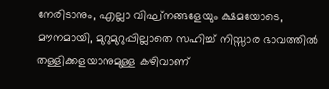നേരിടാനും, എല്ലാ വിഘ്നങ്ങളേയും ക്ഷമയോടെ, മൗനമായി, മുറുമുറുപ്പില്ലാതെ സഹിച്ച് നിസ്സാര ഭാവത്തിൽ തള്ളിക്കളയാനുമുള്ള കഴിവാണ്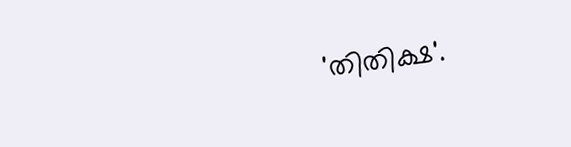'തിതിക്ഷ'.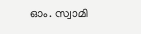ഓം. സ്വാമി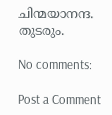ചിന്മയാനന്ദ.
തുടരും.

No comments:

Post a Comment